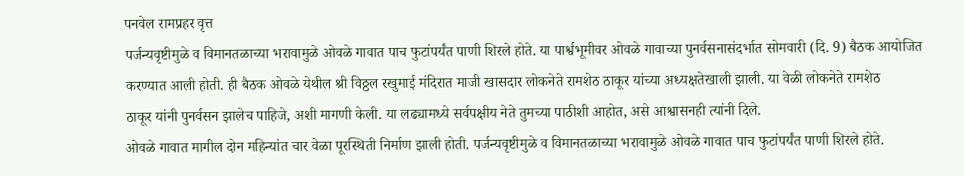पनवेल रामप्रहर वृत्त
पर्जन्यवृष्टीमुळे व विमानतळाच्या भरावामुळे ओवळे गावात पाच फुटांपर्यंत पाणी शिरले होते. या पार्श्वभूमीवर ओवळे गावाच्या पुनर्वसनासंदर्भात सोमवारी (दि. 9) बैठक आयोजित करण्यात आली होती. ही बैठक ओवळे येथील श्री विठ्ठल रखुमाई मंदिरात माजी खासदार लोकनेते रामशेठ ठाकूर यांच्या अध्यक्षतेखाली झाली. या वेळी लोकनेते रामशेठ
ठाकूर यांनी पुनर्वसन झालेच पाहिजे, अशी मागणी केली. या लढ्यामध्ये सर्वपक्षीय नेते तुमच्या पाठीशी आहोत, असे आश्वासनही त्यांनी दिले.
ओवळे गावात मागील दोन महिन्यांत चार वेळा पूरस्थिती निर्माण झाली होती. पर्जन्यवृष्टीमुळे व विमानतळाच्या भरावामुळे ओवळे गावात पाच फुटांपर्यंत पाणी शिरले होते.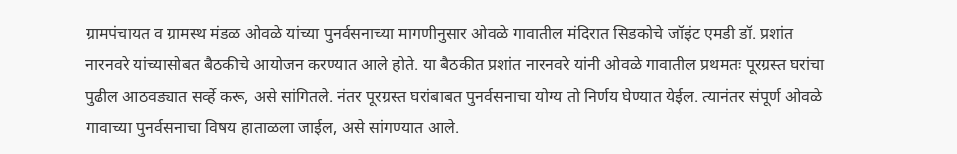ग्रामपंचायत व ग्रामस्थ मंडळ ओवळे यांच्या पुनर्वसनाच्या मागणीनुसार ओवळे गावातील मंदिरात सिडकोचे जॉइंट एमडी डॉ. प्रशांत नारनवरे यांच्यासोबत बैठकीचे आयोजन करण्यात आले होते. या बैठकीत प्रशांत नारनवरे यांनी ओवळे गावातील प्रथमतः पूरग्रस्त घरांचा पुढील आठवड्यात सर्व्हे करू, असे सांगितले. नंतर पूरग्रस्त घरांबाबत पुनर्वसनाचा योग्य तो निर्णय घेण्यात येईल. त्यानंतर संपूर्ण ओवळे गावाच्या पुनर्वसनाचा विषय हाताळला जाईल, असे सांगण्यात आले.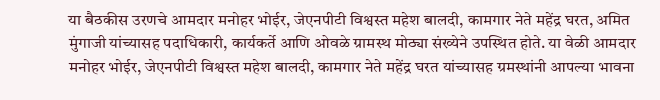या बैठकीस उरणचे आमदार मनोहर भोईर, जेएनपीटी विश्वस्त महेश बालदी, कामगार नेते महेंद्र घरत, अमित मुंगाजी यांच्यासह पदाधिकारी, कार्यकर्ते आणि ओवळे ग्रामस्थ मोठ्या संख्येने उपस्थित होते. या वेळी आमदार मनोहर भोईर, जेएनपीटी विश्वस्त महेश बालदी, कामगार नेते महेंद्र घरत यांच्यासह ग्रमस्थांनी आपल्या भावना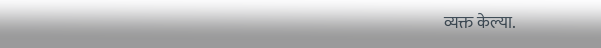व्यक्त केल्या.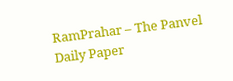RamPrahar – The Panvel Daily Paper